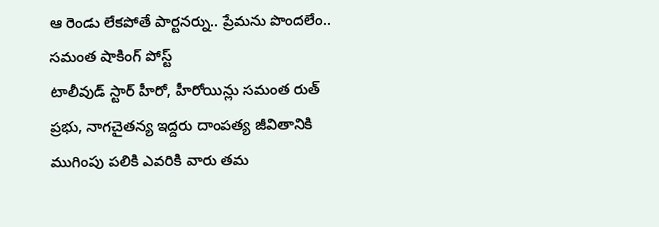ఆ రెండు లేకపోతే పార్టనర్ను.. ప్రేమను పొందలేం.. సమంత షాకింగ్ పోస్ట్
టాలీవుడ్ స్టార్ హీరో, హీరోయిన్లు సమంత రుత్ ప్రభు, నాగచైతన్య ఇద్దరు దాంపత్య జీవితానికి ముగింపు పలికి ఎవరికి వారు తమ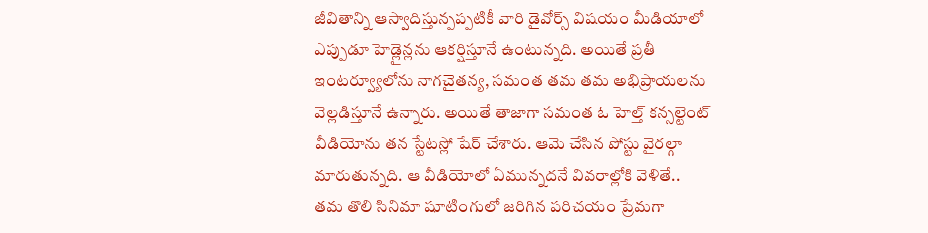జీవితాన్ని ఆస్వాదిస్తున్పప్పటికీ వారి డైవోర్స్ విషయం మీడియాలో ఎప్పుడూ హెడ్లైన్లను ఆకర్షిస్తూనే ఉంటున్నది. అయితే ప్రతీ ఇంటర్వ్యూలోను నాగచైతన్య, సమంత తమ తమ అభిప్రాయలను వెల్లడిస్తూనే ఉన్నారు. అయితే తాజాగా సమంత ఓ హెల్త్ కన్సల్టెంట్ వీడియోను తన స్టేటస్లో షేర్ చేశారు. ఆమె చేసిన పోస్టు వైరల్గా మారుతున్నది. ఆ వీడియోలో ఏమున్నదనే వివరాల్లోకి వెళితే..
తమ తొలి సినిమా షూటింగులో జరిగిన పరిచయం ప్రేమగా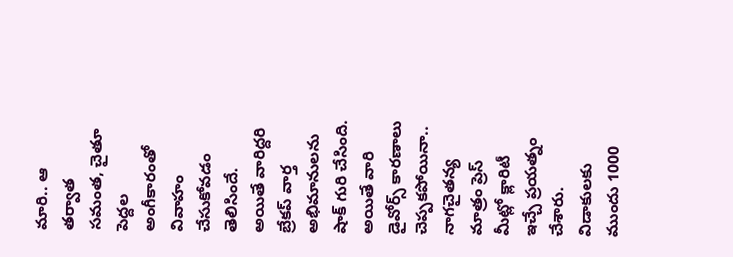మారి.. ఆ తర్వాత సమంత, చైతూ పెద్దల అంగీకారంతో వివాహం చేసుకోవడం తెలిసిందే. అయితే వారిద్దరి బ్రేకప్ వార్త అభిమానులను షాక్ గురి చేసింది. అయితే వారి డైవోర్స్ కారణాలు చెప్పకపోయినా.. నాగచైతన్య మాత్రం ప్రెస్ మీట్లో క్లారిటీ ఇచ్చే ప్రయత్నం చేశారు. విడాకులకు ముందు 1000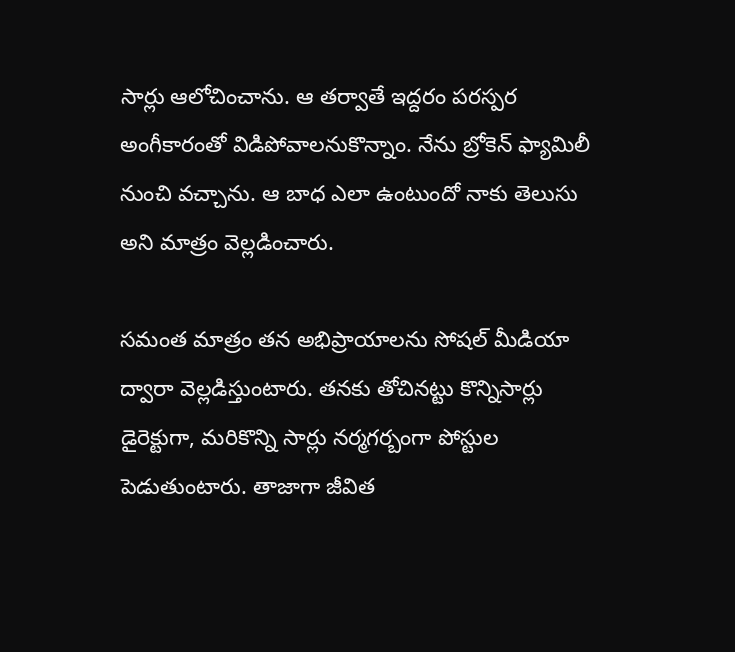సార్లు ఆలోచించాను. ఆ తర్వాతే ఇద్దరం పరస్పర అంగీకారంతో విడిపోవాలనుకొన్నాం. నేను బ్రోకెన్ ఫ్యామిలీ నుంచి వచ్చాను. ఆ బాధ ఎలా ఉంటుందో నాకు తెలుసు అని మాత్రం వెల్లడించారు.

సమంత మాత్రం తన అభిప్రాయాలను సోషల్ మీడియా ద్వారా వెల్లడిస్తుంటారు. తనకు తోచినట్టు కొన్నిసార్లు డైరెక్టుగా, మరికొన్ని సార్లు నర్మగర్బంగా పోస్టుల పెడుతుంటారు. తాజాగా జీవిత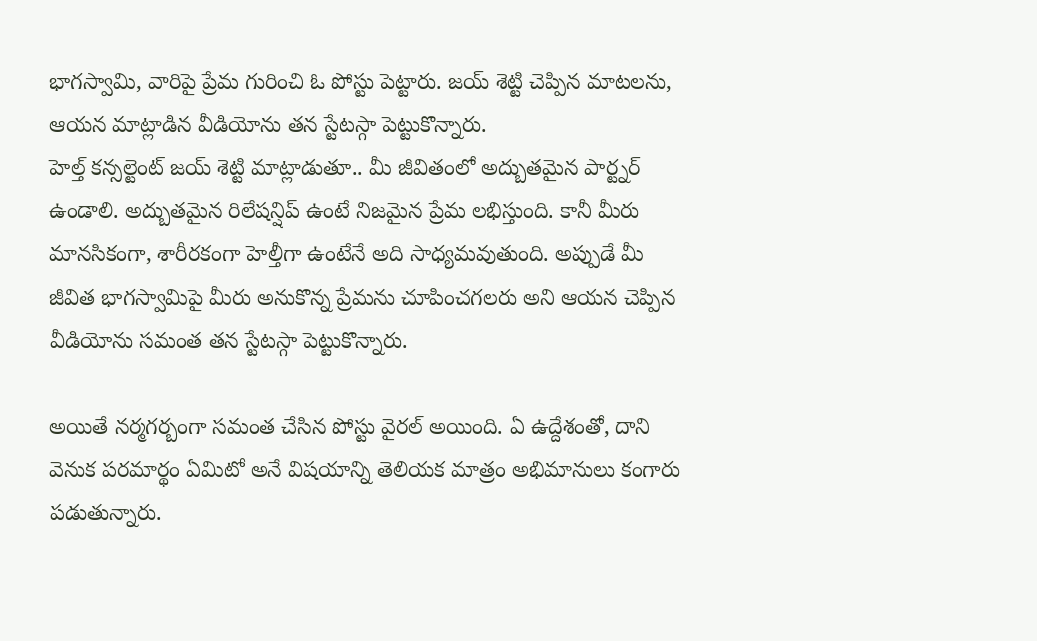భాగస్వామి, వారిపై ప్రేమ గురించి ఓ పోస్టు పెట్టారు. జయ్ శెట్టి చెప్పిన మాటలను, ఆయన మాట్లాడిన వీడియోను తన స్టేటస్గా పెట్టుకొన్నారు.
హెల్త్ కన్సల్టెంట్ జయ్ శెట్టి మాట్లాడుతూ.. మీ జీవితంలో అద్బుతమైన పార్ట్నర్ ఉండాలి. అద్బుతమైన రిలేషన్షిప్ ఉంటే నిజమైన ప్రేమ లభిస్తుంది. కానీ మీరు మానసికంగా, శారీరకంగా హెల్తీగా ఉంటేనే అది సాధ్యమవుతుంది. అప్పుడే మీ జీవిత భాగస్వామిపై మీరు అనుకొన్న ప్రేమను చూపించగలరు అని ఆయన చెప్పిన వీడియోను సమంత తన స్టేటస్గా పెట్టుకొన్నారు.

అయితే నర్మగర్బంగా సమంత చేసిన పోస్టు వైరల్ అయింది. ఏ ఉద్దేశంతో, దాని వెనుక పరమార్థం ఏమిటో అనే విషయాన్ని తెలియక మాత్రం అభిమానులు కంగారు పడుతున్నారు.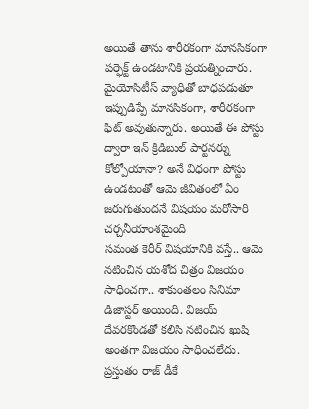అయితే తాను శారీరకంగా మానసికంగా పర్ఫెక్ట్ ఉండటానికి ప్రయత్నించారు. మైయోసిటీస్ వ్యాధితో బాధపడుతూ ఇప్పుడిప్పే మానసికంగా, శారీరకంగా ఫిట్ అవుతున్నారు. అయితే ఈ పోస్టు ద్వారా ఇన్ క్రిడిబుల్ పార్టనర్ను కోల్పోయానా? అనే విధంగా పోస్టు ఉండటంతో ఆమె జీవితంలో ఏం జరుగుతుందనే విషయం మరోసారి చర్చనీయాంశమైంది
సమంత కెరీర్ విషయానికి వస్తే.. ఆమె నటించిన యశోద చిత్రం విజయం సాధించగా.. శాకుంతలం సినిమా డిజాస్టర్ అయింది. విజయ్ దేవరకొండతో కలిసి నటించిన ఖుషి అంతగా విజయం సాధించలేదు. ప్రస్తుతం రాజ్ డీకే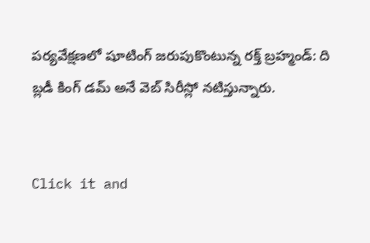పర్యవేక్షణలో షూటింగ్ జరుపుకొంటున్న రక్త్ బ్రహ్మండ్: ది బ్లడీ కింగ్ డమ్ అనే వెబ్ సిరీస్లో నటిస్తున్నారు.


Click it and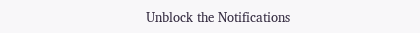Unblock the Notifications